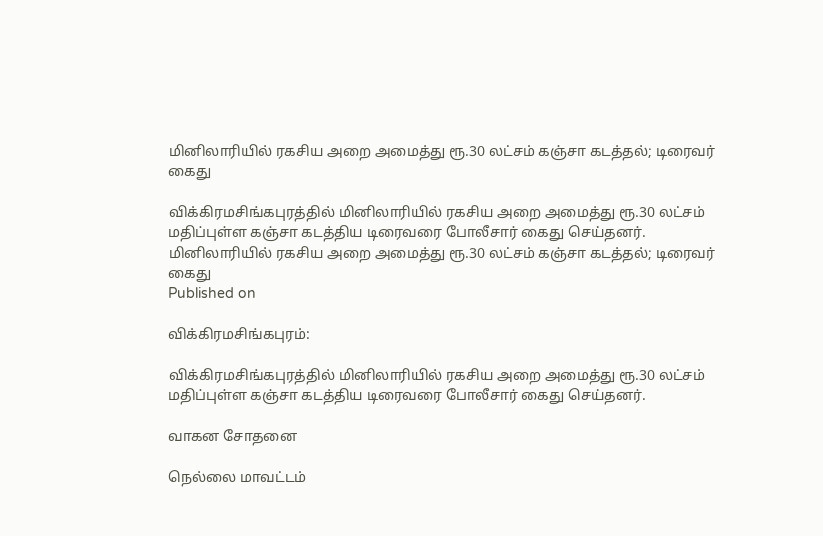மினிலாரியில் ரகசிய அறை அமைத்து ரூ.30 லட்சம் கஞ்சா கடத்தல்; டிரைவர் கைது

விக்கிரமசிங்கபுரத்தில் மினிலாரியில் ரகசிய அறை அமைத்து ரூ.30 லட்சம் மதிப்புள்ள கஞ்சா கடத்திய டிரைவரை போலீசார் கைது செய்தனர்.
மினிலாரியில் ரகசிய அறை அமைத்து ரூ.30 லட்சம் கஞ்சா கடத்தல்; டிரைவர் கைது
Published on

விக்கிரமசிங்கபுரம்:

விக்கிரமசிங்கபுரத்தில் மினிலாரியில் ரகசிய அறை அமைத்து ரூ.30 லட்சம் மதிப்புள்ள கஞ்சா கடத்திய டிரைவரை போலீசார் கைது செய்தனர்.

வாகன சோதனை

நெல்லை மாவட்டம்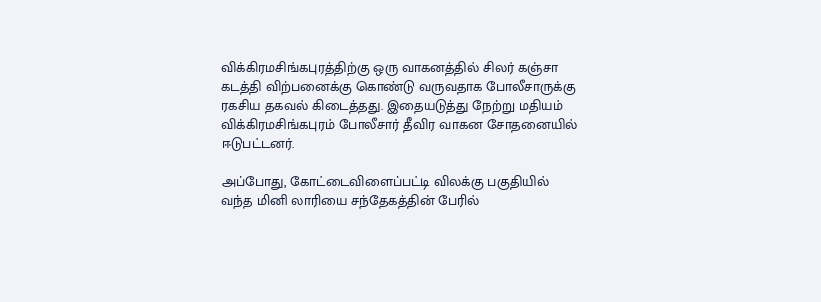விக்கிரமசிங்கபுரத்திற்கு ஒரு வாகனத்தில் சிலர் கஞ்சா கடத்தி விற்பனைக்கு கொண்டு வருவதாக போலீசாருக்கு ரகசிய தகவல் கிடைத்தது. இதையடுத்து நேற்று மதியம் விக்கிரமசிங்கபுரம் போலீசார் தீவிர வாகன சோதனையில் ஈடுபட்டனர்.

அப்போது, கோட்டைவிளைப்பட்டி விலக்கு பகுதியில் வந்த மினி லாரியை சந்தேகத்தின் பேரில்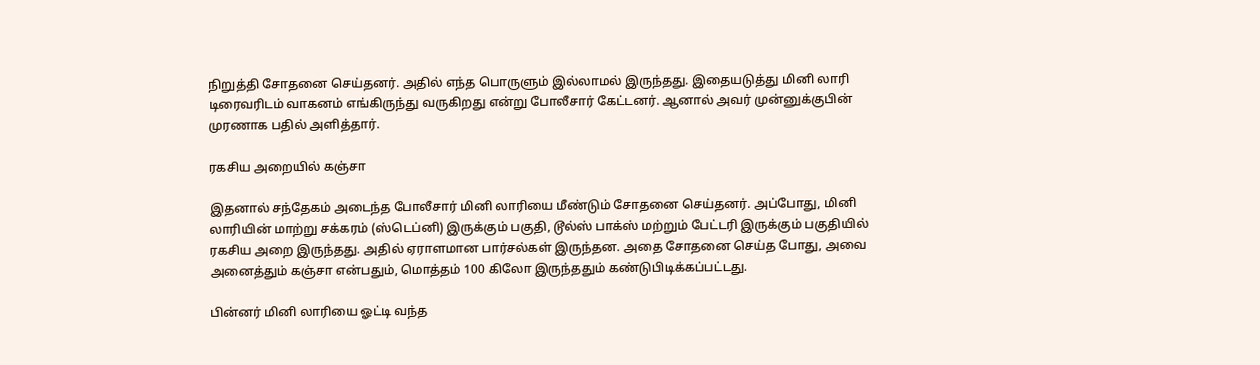நிறுத்தி சோதனை செய்தனர். அதில் எந்த பொருளும் இல்லாமல் இருந்தது. இதையடுத்து மினி லாரி டிரைவரிடம் வாகனம் எங்கிருந்து வருகிறது என்று போலீசார் கேட்டனர். ஆனால் அவர் முன்னுக்குபின் முரணாக பதில் அளித்தார்.

ரகசிய அறையில் கஞ்சா

இதனால் சந்தேகம் அடைந்த போலீசார் மினி லாரியை மீண்டும் சோதனை செய்தனர். அப்போது, மினி லாரியின் மாற்று சக்கரம் (ஸ்டெப்னி) இருக்கும் பகுதி, டூல்ஸ் பாக்ஸ் மற்றும் பேட்டரி இருக்கும் பகுதியில் ரகசிய அறை இருந்தது. அதில் ஏராளமான பார்சல்கள் இருந்தன. அதை சோதனை செய்த போது, அவை அனைத்தும் கஞ்சா என்பதும், மொத்தம் 100 கிலோ இருந்ததும் கண்டுபிடிக்கப்பட்டது.

பின்னர் மினி லாரியை ஓட்டி வந்த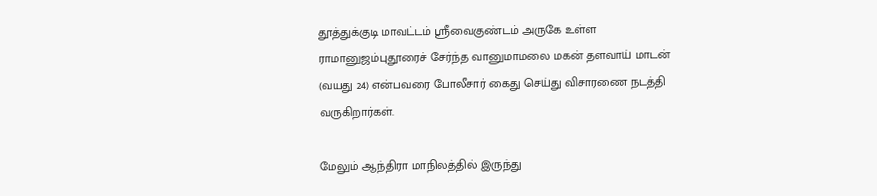தூத்துக்குடி மாவட்டம் ஸ்ரீவைகுண்டம் அருகே உள்ள ராமானுஜம்புதூரைச் சேர்ந்த வானுமாமலை மகன் தளவாய் மாடன் (வயது 24) என்பவரை போலீசார் கைது செய்து விசாரணை நடத்தி வருகிறார்கள்.

மேலும் ஆந்திரா மாநிலத்தில் இருந்து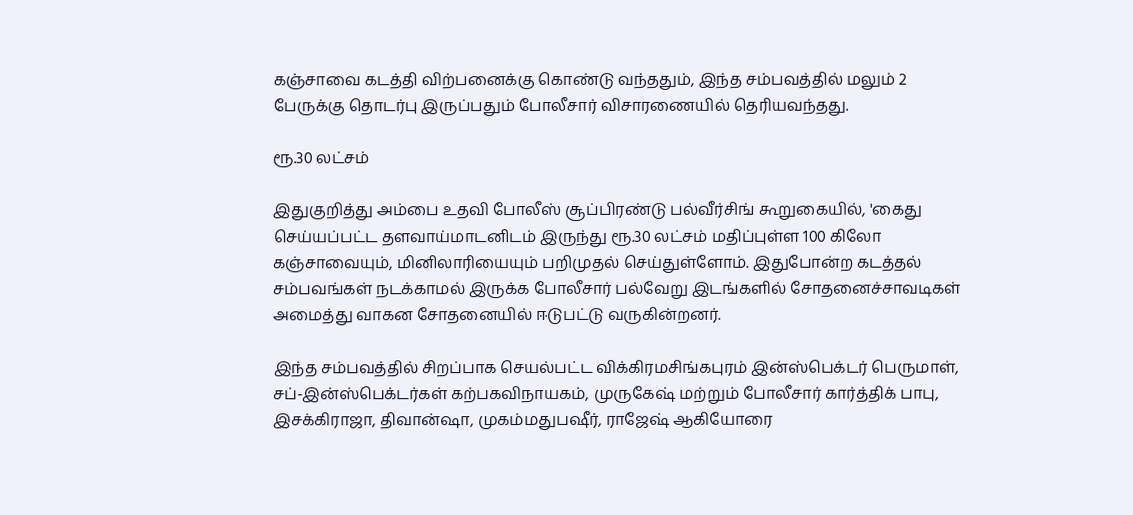கஞ்சாவை கடத்தி விற்பனைக்கு கொண்டு வந்ததும், இந்த சம்பவத்தில் மலும் 2 பேருக்கு தொடர்பு இருப்பதும் போலீசார் விசாரணையில் தெரியவந்தது.

ரூ.30 லட்சம்

இதுகுறித்து அம்பை உதவி போலீஸ் சூப்பிரண்டு பல்வீர்சிங் கூறுகையில், 'கைது செய்யப்பட்ட தளவாய்மாடனிடம் இருந்து ரூ.30 லட்சம் மதிப்புள்ள 100 கிலோ கஞ்சாவையும், மினிலாரியையும் பறிமுதல் செய்துள்ளோம். இதுபோன்ற கடத்தல் சம்பவங்கள் நடக்காமல் இருக்க போலீசார் பல்வேறு இடங்களில் சோதனைச்சாவடிகள் அமைத்து வாகன சோதனையில் ஈடுபட்டு வருகின்றனர்.

இந்த சம்பவத்தில் சிறப்பாக செயல்பட்ட விக்கிரமசிங்கபுரம் இன்ஸ்பெக்டர் பெருமாள், சப்-இன்ஸ்பெக்டர்கள் கற்பகவிநாயகம், முருகேஷ் மற்றும் போலீசார் கார்த்திக் பாபு, இசக்கிராஜா, திவான்ஷா, முகம்மதுபஷீர், ராஜேஷ் ஆகியோரை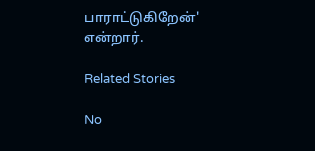பாராட்டுகிறேன்' என்றார்.

Related Stories

No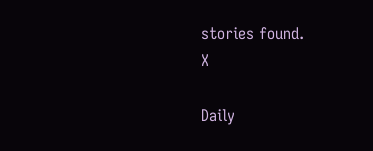stories found.
X

Daily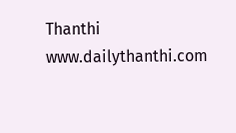Thanthi
www.dailythanthi.com